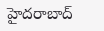హైదరాబాద్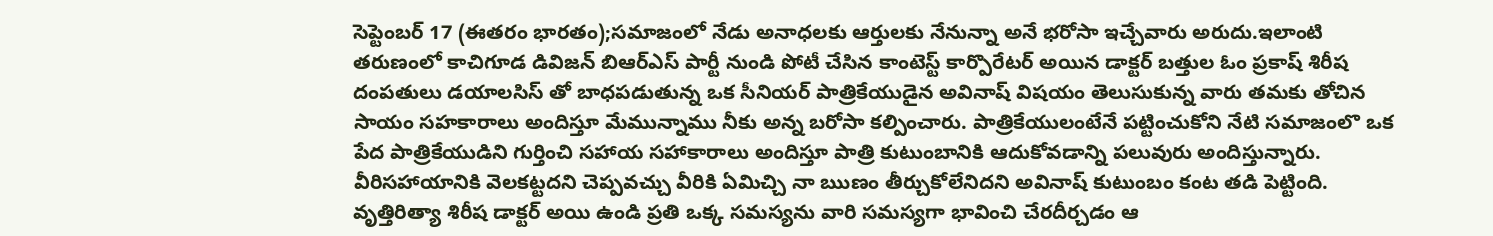సెప్టెంబర్ 17 (ఈతరం భారతం);సమాజంలో నేడు అనాధలకు ఆర్తులకు నేనున్నా అనే భరోసా ఇచ్చేవారు అరుదు.ఇలాంటి తరుణంలో కాచిగూడ డివిజన్ బిఆర్ఎస్ పార్టీ నుండి పోటీ చేసిన కాంటెస్ట్ కార్పొరేటర్ అయిన డాక్టర్ బత్తుల ఓం ప్రకాష్ శిరీష దంపతులు డయాలసిస్ తో బాధపడుతున్న ఒక సీనియర్ పాత్రికేయుడైన అవినాష్ విషయం తెలుసుకున్న వారు తమకు తోచిన సాయం సహకారాలు అందిస్తూ మేమున్నాము నీకు అన్న బరోసా కల్పించారు. పాత్రికేయులంటేనే పట్టించుకోని నేటి సమాజంలొ ఒక పేద పాత్రికేయుడిని గుర్తించి సహాయ సహాకారాలు అందిస్తూ పాత్రి కుటుంబానికి ఆదుకోవడాన్ని పలువురు అందిస్తున్నారు. వీరిసహాయానికి వెలకట్టదని చెప్పవచ్చు వీరికి ఏమిచ్చి నా ఋణం తీర్చుకోలేనిదని అవినాష్ కుటుంబం కంట తడి పెట్టింది. వృత్తిరిత్యా శిరీష డాక్టర్ అయి ఉండి ప్రతి ఒక్క సమస్యను వారి సమస్యగా భావించి చేరదీర్చడం ఆ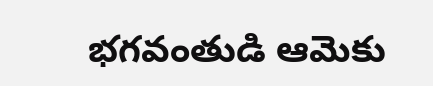భగవంతుడి ఆమెకు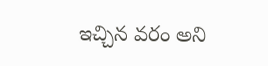ఇచ్చిన వరం అని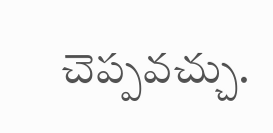చెప్పవచ్చు.